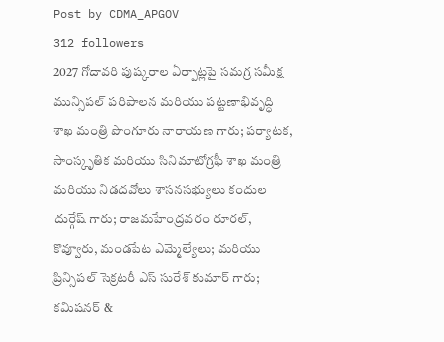Post by CDMA_APGOV
312 followers
2027 గోదావరి పుష్కరాల ఏర్పాట్లపై సమగ్ర సమీక్ష మున్సిపల్ పరిపాలన మరియు పట్టణాభివృద్ధి శాఖ మంత్రి పొంగూరు నారాయణ గారు; పర్యాటక, సాంస్కృతిక మరియు సినిమాటోగ్రఫీ శాఖ మంత్రి మరియు నిడదవోలు శాసనసభ్యులు కందుల దుర్గేష్ గారు; రాజమహేంద్రవరం రూరల్, కొవ్వూరు, మండపేట ఎమ్మెల్యేలు; మరియు ప్రిన్సిపల్ సెక్రటరీ ఎస్ సురేశ్ కుమార్ గారు; కమిషనర్ &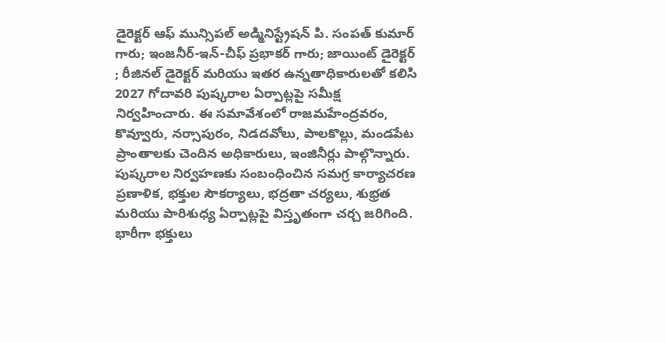డైరెక్టర్ ఆఫ్ మున్సిపల్ అడ్మినిస్ట్రేషన్ పి. సంపత్ కుమార్ గారు; ఇంజనీర్-ఇన్-చీఫ్ ప్రభాకర్ గారు; జాయింట్ డైరెక్టర్ ; రీజినల్ డైరెక్టర్ మరియు ఇతర ఉన్నతాధికారులతో కలిసి 2027 గోదావరి పుష్కరాల ఏర్పాట్లపై సమీక్ష నిర్వహించారు. ఈ సమావేశంలో రాజమహేంద్రవరం, కొవ్వూరు, నర్సాపురం, నిడదవోలు, పాలకొల్లు, మండపేట ప్రాంతాలకు చెందిన అధికారులు, ఇంజినీర్లు పాల్గొన్నారు. పుష్కరాల నిర్వహణకు సంబంధించిన సమగ్ర కార్యాచరణ ప్రణాళిక, భక్తుల సౌకర్యాలు, భద్రతా చర్యలు, శుభ్రత మరియు పారిశుధ్య ఏర్పాట్లపై విస్తృతంగా చర్చ జరిగింది. భారీగా భక్తులు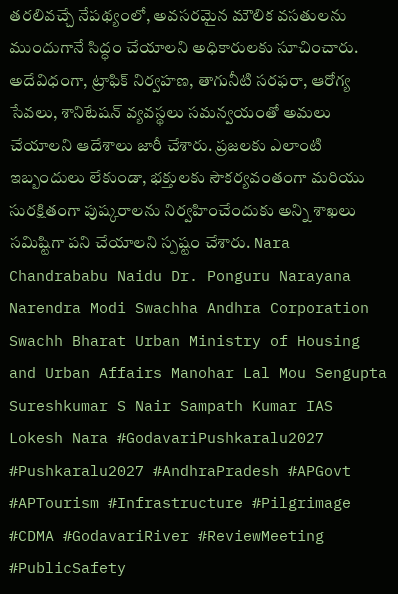తరలివచ్చే నేపథ్యంలో, అవసరమైన మౌలిక వసతులను ముందుగానే సిద్ధం చేయాలని అధికారులకు సూచించారు. అదేవిధంగా, ట్రాఫిక్ నిర్వహణ, తాగునీటి సరఫరా, ఆరోగ్య సేవలు, శానిటేషన్ వ్యవస్థలు సమన్వయంతో అమలు చేయాలని ఆదేశాలు జారీ చేశారు. ప్రజలకు ఎలాంటి ఇబ్బందులు లేకుండా, భక్తులకు సౌకర్యవంతంగా మరియు సురక్షితంగా పుష్కరాలను నిర్వహించేందుకు అన్ని శాఖలు సమిష్టిగా పని చేయాలని స్పష్టం చేశారు. Nara Chandrababu Naidu Dr. Ponguru Narayana Narendra Modi Swachha Andhra Corporation Swachh Bharat Urban Ministry of Housing and Urban Affairs Manohar Lal Mou Sengupta Sureshkumar S Nair Sampath Kumar IAS Lokesh Nara #GodavariPushkaralu2027 #Pushkaralu2027 #AndhraPradesh #APGovt #APTourism #Infrastructure #Pilgrimage #CDMA #GodavariRiver #ReviewMeeting #PublicSafety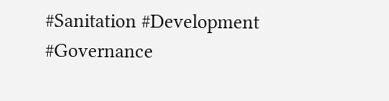#Sanitation #Development #Governance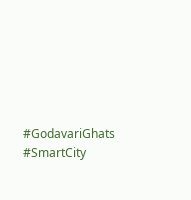#GodavariGhats #SmartCity